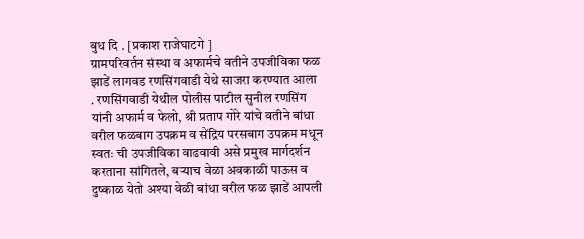बुध दि . [प्रकाश राजेघाटगे ]
ग्रामपरिवर्तन संस्था व अफार्मचे वतीने उपजीविका फळ झाडें लागवड रणसिंगवाडी येथे साजरा करण्यात आला . रणसिंगवाडी येथील पोलीस पाटील सुनील रणसिंग यांनी अफार्म व फेलो, श्री प्रताप गोरे यांचे वतीने बांधा वरील फळबाग उपक्रम व सेंद्रिय परसबाग उपक्रम मधून स्वतः ची उपजीविका वाढवावी असे प्रमुख मार्गदर्शन करताना सांगितले, बऱ्याच वेळा अवकाळी पाऊस व दुष्काळ येतो अश्या वेळी बांधा वरील फळ झाडें आपली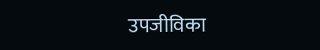उपजीविका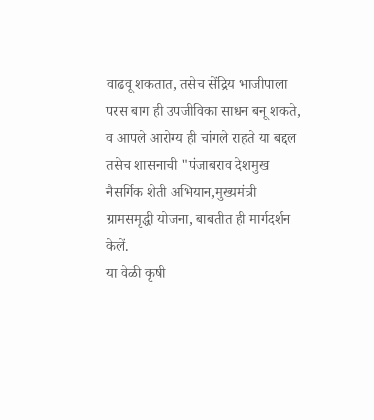वाढवू शकतात, तसेच सेंद्रिय भाजीपाला परस बाग ही उपजीविका साधन बनू शकते, व आपले आरोग्य ही चांगले राहते या बद्दल तसेच शासनाची "पंजाबराव देशमुख नैसर्गिक शेती अभियान,मुख्यमंत्री ग्रामसमृद्धी योजना, बाबतीत ही मार्गदर्शन केलें.
या वेळी कृषी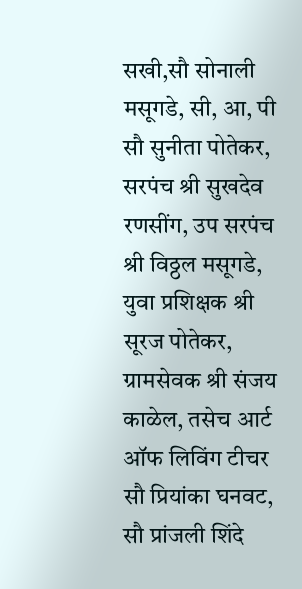सखी,सौ सोनाली मसूगडे, सी, आ, पी सौ सुनीता पोतेकर, सरपंच श्री सुखदेव रणसींग, उप सरपंच श्री विठ्ठल मसूगडे, युवा प्रशिक्षक श्री सूरज पोतेकर, ग्रामसेवक श्री संजय काळेल, तसेच आर्ट ऑफ लिविंग टीचर सौ प्रियांका घनवट, सौ प्रांजली शिंदे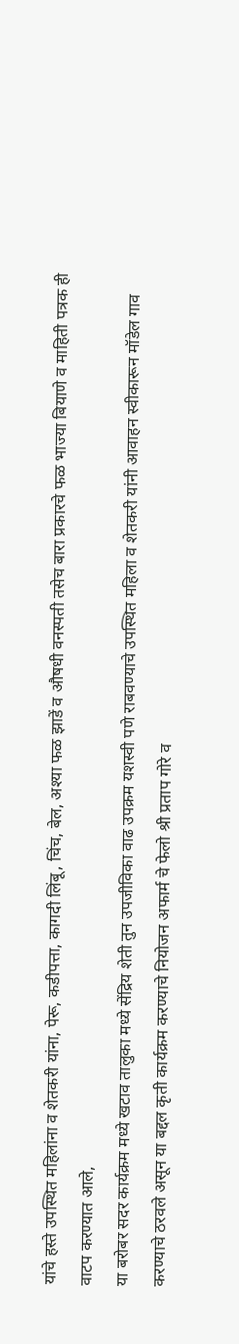यांचे हस्ते उपस्थित महिलांना व शेतकरी यांना, पेरू, कडीपत्ता, कागदी लिंबू, चिंच, बेल, अश्या फळ झाडें व औषधी वनस्पती तसेच बारा प्रकारचे फळ भाज्या बियाणे व माहिती पत्रक ही वाटप करण्यात आले,
या बरोबर सदर कार्यक्रम मध्ये खटाव तालुका मध्ये सेंद्रिय शेती तुन उपजीविका वाढ उपक्रम यशस्वी पणे राबवण्याचे उपस्थित महिला व शेतकरी यांनी आवाहन स्वीकारून मॉडेल गाव करण्याचे ठरवले असून या बद्दल कृती कार्यक्रम करण्याचे नियोजन अफार्म चे फेलो श्री प्रताप गोरे व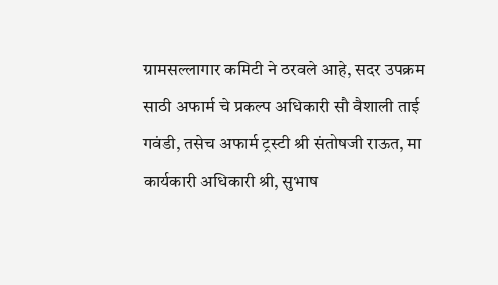ग्रामसल्लागार कमिटी ने ठरवले आहे, सदर उपक्रम साठी अफार्म चे प्रकल्प अधिकारी सौ वैशाली ताई गवंडी, तसेच अफार्म ट्रस्टी श्री संतोषजी राऊत, मा कार्यकारी अधिकारी श्री, सुभाष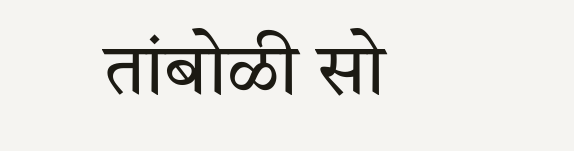तांबोळी सो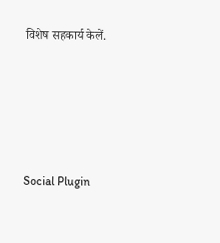विशेष सहकार्य केलें.





Social Plugin